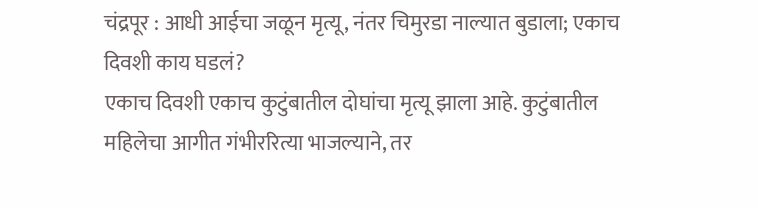चंद्रपूर : आधी आईचा जळून मृत्यू, नंतर चिमुरडा नाल्यात बुडाला; एकाच दिवशी काय घडलं?
एकाच दिवशी एकाच कुटुंबातील दोघांचा मृत्यू झाला आहे. कुटुंबातील महिलेचा आगीत गंभीररित्या भाजल्याने, तर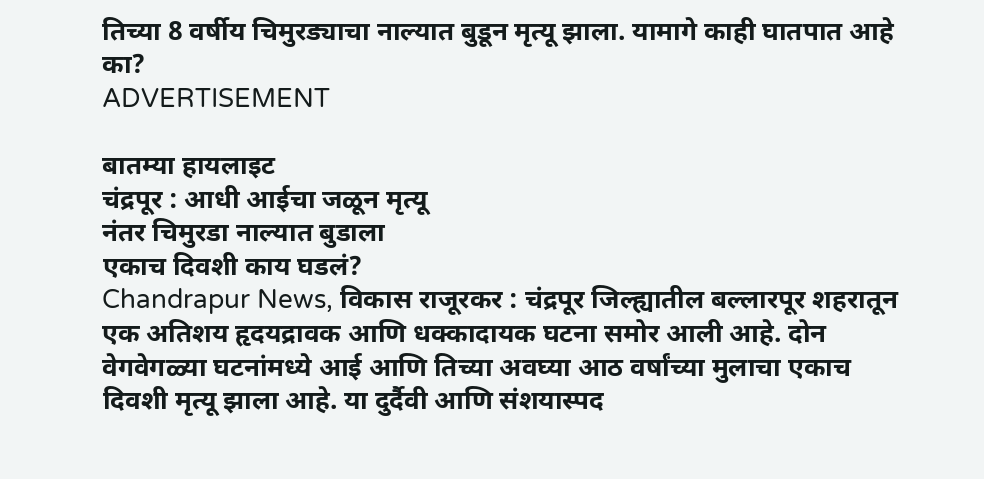तिच्या 8 वर्षीय चिमुरड्याचा नाल्यात बुडून मृत्यू झाला. यामागे काही घातपात आहे का?
ADVERTISEMENT

बातम्या हायलाइट
चंद्रपूर : आधी आईचा जळून मृत्यू
नंतर चिमुरडा नाल्यात बुडाला
एकाच दिवशी काय घडलं?
Chandrapur News, विकास राजूरकर : चंद्रपूर जिल्ह्यातील बल्लारपूर शहरातून एक अतिशय हृदयद्रावक आणि धक्कादायक घटना समोर आली आहे. दोन वेगवेगळ्या घटनांमध्ये आई आणि तिच्या अवघ्या आठ वर्षांच्या मुलाचा एकाच दिवशी मृत्यू झाला आहे. या दुर्दैवी आणि संशयास्पद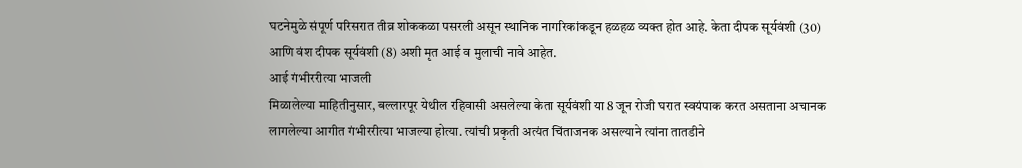घटनेमुळे संपूर्ण परिसरात तीव्र शोककळा पसरली असून स्थानिक नागरिकांकडून हळहळ व्यक्त होत आहे. केता दीपक सूर्यवंशी (30) आणि वंश दीपक सूर्यवंशी (8) अशी मृत आई व मुलाची नावे आहेत.
आई गंभीररीत्या भाजली
मिळालेल्या माहितीनुसार, बल्लारपूर येथील रहिवासी असलेल्या केता सूर्यवंशी या 8 जून रोजी घरात स्वयंपाक करत असताना अचानक लागलेल्या आगीत गंभीररीत्या भाजल्या होत्या. त्यांची प्रकृती अत्यंत चिंताजनक असल्याने त्यांना तातडीने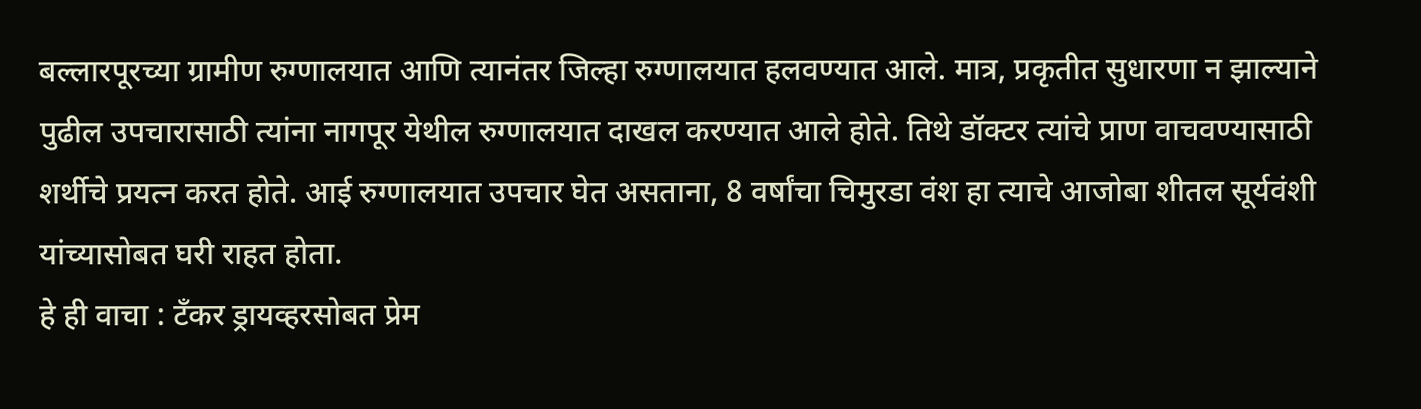बल्लारपूरच्या ग्रामीण रुग्णालयात आणि त्यानंतर जिल्हा रुग्णालयात हलवण्यात आले. मात्र, प्रकृतीत सुधारणा न झाल्याने पुढील उपचारासाठी त्यांना नागपूर येथील रुग्णालयात दाखल करण्यात आले होते. तिथे डॉक्टर त्यांचे प्राण वाचवण्यासाठी शर्थीचे प्रयत्न करत होते. आई रुग्णालयात उपचार घेत असताना, 8 वर्षांचा चिमुरडा वंश हा त्याचे आजोबा शीतल सूर्यवंशी यांच्यासोबत घरी राहत होता.
हे ही वाचा : टँकर ड्रायव्हरसोबत प्रेम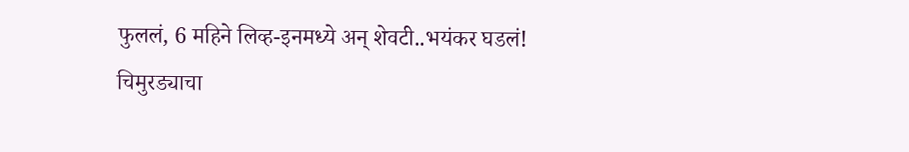फुललं, 6 महिने लिव्ह-इनमध्ये अन् शेवटी..भयंकर घडलं!
चिमुरड्याचा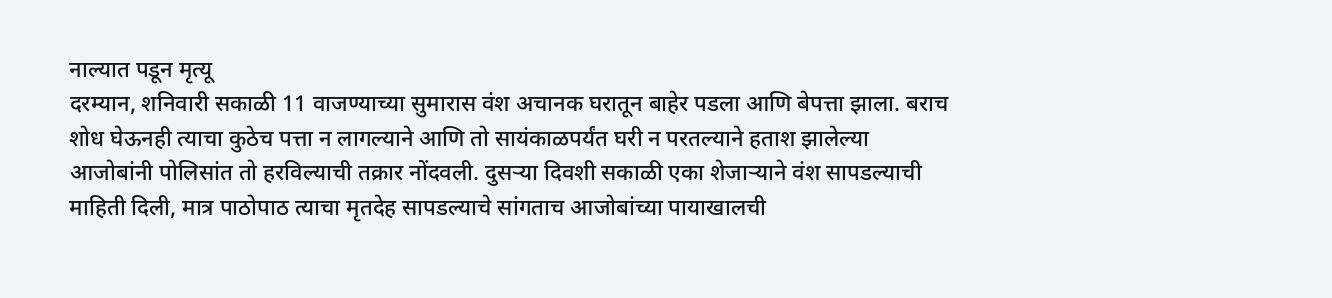नाल्यात पडून मृत्यू
दरम्यान, शनिवारी सकाळी 11 वाजण्याच्या सुमारास वंश अचानक घरातून बाहेर पडला आणि बेपत्ता झाला. बराच शोध घेऊनही त्याचा कुठेच पत्ता न लागल्याने आणि तो सायंकाळपर्यंत घरी न परतल्याने हताश झालेल्या आजोबांनी पोलिसांत तो हरविल्याची तक्रार नोंदवली. दुसऱ्या दिवशी सकाळी एका शेजाऱ्याने वंश सापडल्याची माहिती दिली, मात्र पाठोपाठ त्याचा मृतदेह सापडल्याचे सांगताच आजोबांच्या पायाखालची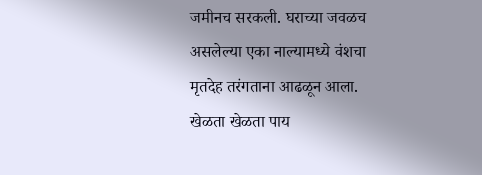जमीनच सरकली. घराच्या जवळच असलेल्या एका नाल्यामध्ये वंशचा मृतदेह तरंगताना आढळून आला. खेळता खेळता पाय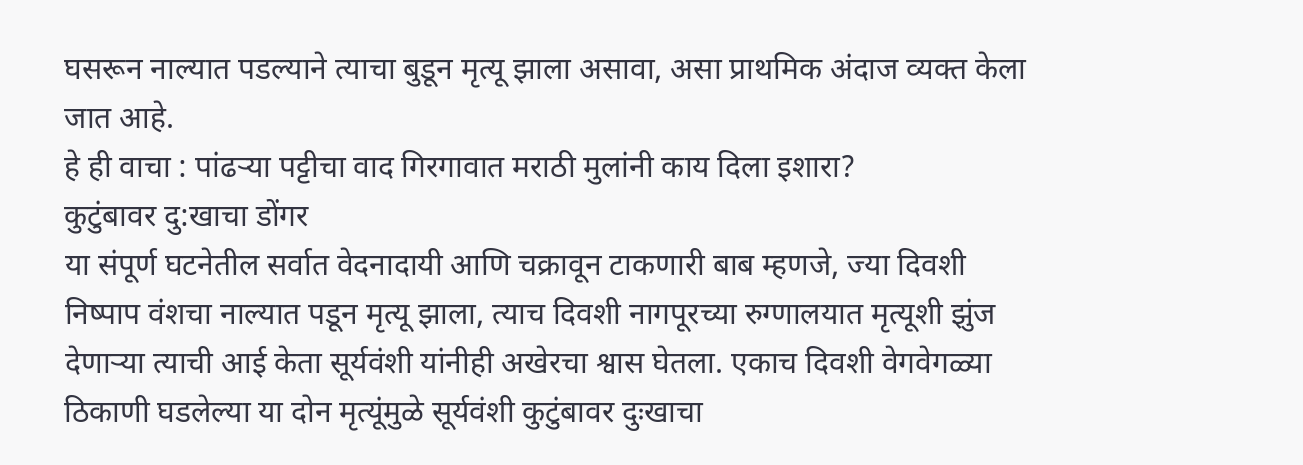घसरून नाल्यात पडल्याने त्याचा बुडून मृत्यू झाला असावा, असा प्राथमिक अंदाज व्यक्त केला जात आहे.
हे ही वाचा : पांढऱ्या पट्टीचा वाद गिरगावात मराठी मुलांनी काय दिला इशारा?
कुटुंबावर दु:खाचा डोंगर
या संपूर्ण घटनेतील सर्वात वेदनादायी आणि चक्रावून टाकणारी बाब म्हणजे, ज्या दिवशी निष्पाप वंशचा नाल्यात पडून मृत्यू झाला, त्याच दिवशी नागपूरच्या रुग्णालयात मृत्यूशी झुंज देणाऱ्या त्याची आई केता सूर्यवंशी यांनीही अखेरचा श्वास घेतला. एकाच दिवशी वेगवेगळ्या ठिकाणी घडलेल्या या दोन मृत्यूंमुळे सूर्यवंशी कुटुंबावर दुःखाचा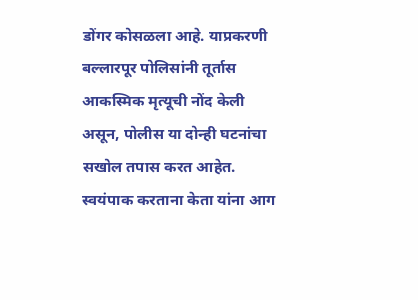डोंगर कोसळला आहे. याप्रकरणी बल्लारपूर पोलिसांनी तूर्तास आकस्मिक मृत्यूची नोंद केली असून, पोलीस या दोन्ही घटनांचा सखोल तपास करत आहेत. स्वयंपाक करताना केता यांना आग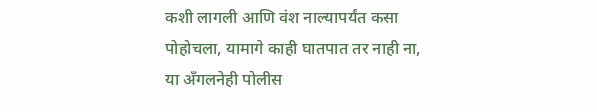कशी लागली आणि वंश नाल्यापर्यंत कसा पोहोचला, यामागे काही घातपात तर नाही ना, या अँगलनेही पोलीस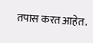तपास करत आहेत.